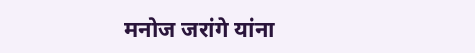मनोज जरांगे यांना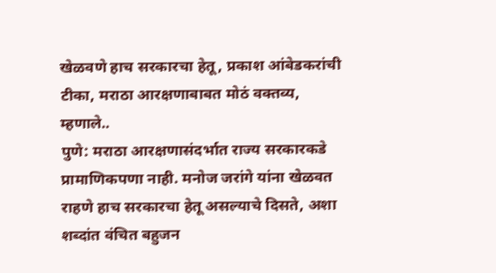खेळवणे हाच सरकारचा हेतू, प्रकाश आंबेडकरांची टीका, मराठा आरक्षणाबाबत मोठं वक्तव्य, म्हणाले..
पुणे: मराठा आरक्षणासंदर्भात राज्य सरकारकडे प्रामाणिकपणा नाही. मनोज जरांगे यांना खेळवत राहणे हाच सरकारचा हेतू असल्याचे दिसते, अशा शब्दांत वंचित बहुजन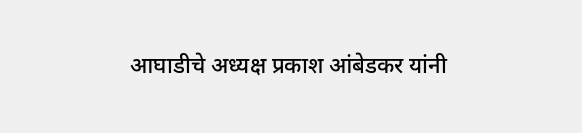आघाडीचे अध्यक्ष प्रकाश आंबेडकर यांनी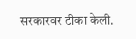सरकारवर टीका केली.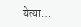येत्या…